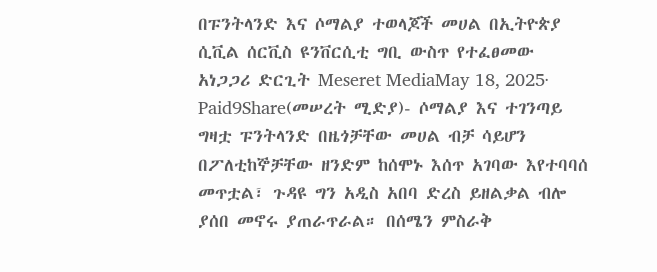በፑንትላንድ እና ሶማልያ ተወላጆች መሀል በኢትዮጵያ ሲቪል ሰርቪስ ዩንቨርሲቲ ግቢ ውስጥ የተፈፀመው አነጋጋሪ ድርጊት Meseret MediaMay 18, 2025∙ Paid9Share(መሠረት ሚድያ)- ሶማልያ እና ተገንጣይ ግዛቷ ፑንትላንድ በዜጎቻቸው መሀል ብቻ ሳይሆን በፖለቲከኞቻቸው ዘንድም ከሰሞኑ እሰጥ አገባው እየተባባሰ መጥቷል፣ ጉዳዩ ግን አዲስ አበባ ድረስ ይዘልቃል ብሎ ያሰበ መኖሩ ያጠራጥራል። በሰሜን ምስራቅ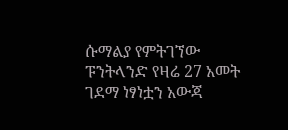ሱማልያ የምትገኘው ፑንትላንድ የዛሬ 27 አመት ገደማ ነፃነቷን አውጃ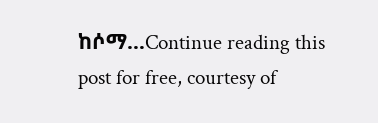ከሶማ…Continue reading this post for free, courtesy of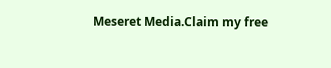Meseret Media.Claim my free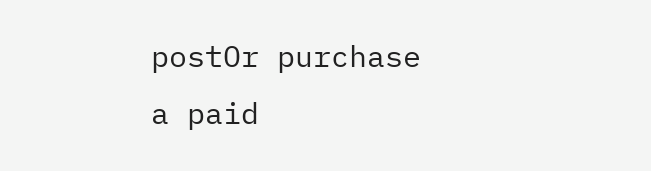postOr purchase a paid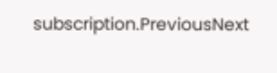subscription.PreviousNext